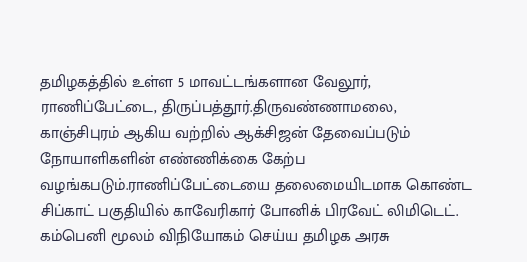தமிழகத்தில் உள்ள 5 மாவட்டங்களான வேலூர், ராணிப்பேட்டை, திருப்பத்தூர்.திருவண்ணாமலை, காஞ்சிபுரம் ஆகிய வற்றில் ஆக்சிஜன் தேவைப்படும்
நோயாளிகளின் எண்ணிக்கை கேற்ப வழங்கபடும்.ராணிப்பேட்டையை தலைமையிடமாக கொண்ட சிப்காட் பகுதியில் காவேரிகார் போனிக் பிரவேட் லிமிடெட். கம்பெனி மூலம் விநியோகம் செய்ய தமிழக அரசு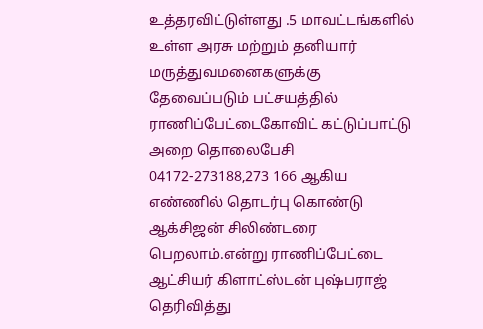உத்தரவிட்டுள்ளது .5 மாவட்டங்களில் உள்ள அரசு மற்றும் தனியார் மருத்துவமனைகளுக்கு தேவைப்படும் பட்சயத்தில் ராணிப்பேட்டைகோவிட் கட்டுப்பாட்டு அறை தொலைபேசி 04172-273188,273 166 ஆகிய எண்ணில் தொடர்பு கொண்டு ஆக்சிஜன் சிலிண்டரை பெறலாம்.என்று ராணிப்பேட்டை ஆட்சியர் கிளாட்ஸ்டன் புஷ்பராஜ் தெரிவித்து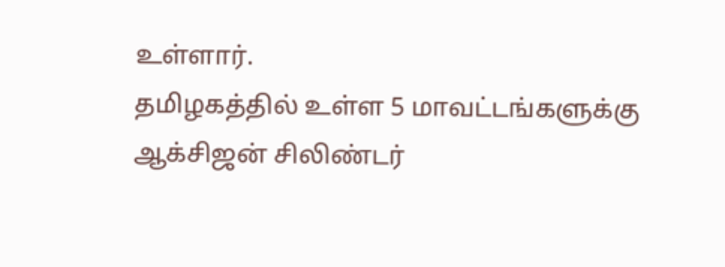உள்ளார்.
தமிழகத்தில் உள்ள 5 மாவட்டங்களுக்கு ஆக்சிஜன் சிலிண்டர்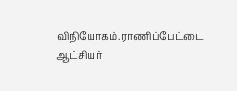விநியோகம்.ராணிப்பேட்டை ஆட்சியர்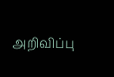அறிவிப்பு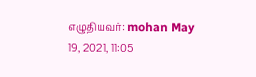எழுதியவர்: mohan May 19, 2021, 11:05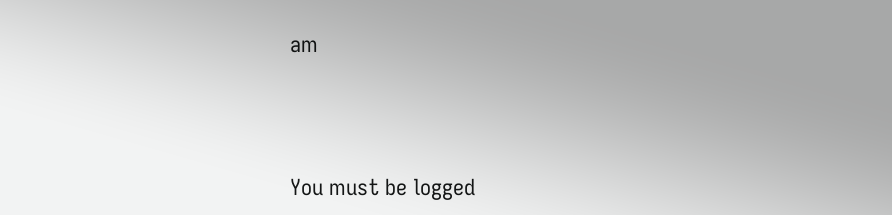am




You must be logged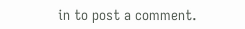in to post a comment.